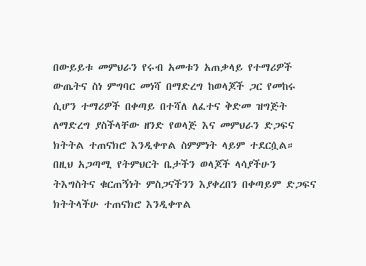በውይይቱ መምህራን የሩብ አመቱን አጠቃላይ የተማሪዎች ውጤትና ስነ ምግባር መነሻ በማድረግ ከወላጆች ጋር የመከሩ ሲሆን ተማሪዎች በቀጣይ በተሻለ ለፈተና ቅድመ ዝግጅት ለማድረግ ያስችላቸው ዘንድ የወላጅ እና መምህራን ድጋፍና ክትትል ተጠናክሮ እንዲቀጥል ስምምነት ላይም ተደርሷል።
በዚህ አጋጣሚ የትምህርት ቤታችን ወላጆች ላሳያችሁን ትእግስትና ቁርጠኝነት ምስጋናችንን እያቀረበን በቀጣይም ድጋፍና ክትትላችሁ ተጠናክሮ እንዲቀጥል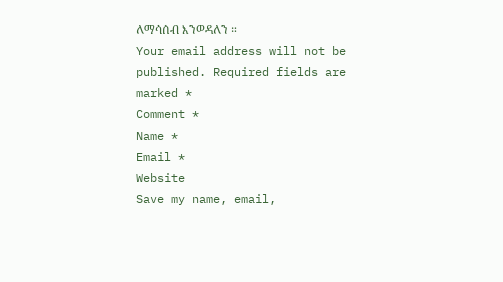ለማሳሰብ እንወዳለን ።
Your email address will not be published. Required fields are marked *
Comment *
Name *
Email *
Website
Save my name, email,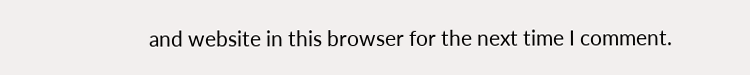and website in this browser for the next time I comment.